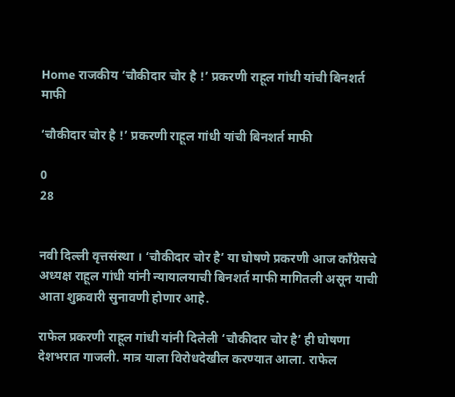Home राजकीय ‘चौकीदार चोर है !’ प्रकरणी राहूल गांधी यांची बिनशर्त माफी

‘चौकीदार चोर है !’ प्रकरणी राहूल गांधी यांची बिनशर्त माफी

0
28


नवी दिल्ली वृत्तसंस्था । ‘चौकीदार चोर है’ या घोषणे प्रकरणी आज काँग्रेसचे अध्यक्ष राहूल गांधी यांनी न्यायालयाची बिनशर्त माफी मागितली असून याची आता शुक्रवारी सुनावणी होणार आहे.

राफेल प्रकरणी राहूल गांधी यांनी दिलेली ‘चौकीदार चोर है’ ही घोषणा देशभरात गाजली. मात्र याला विरोधदेखील करण्यात आला. राफेल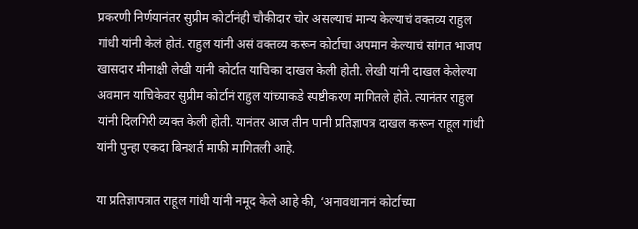प्रकरणी निर्णयानंतर सुप्रीम कोर्टानंही चौकीदार चोर असल्याचं मान्य केल्याचं वक्तव्य राहुल गांधी यांनी केलं होतं. राहुल यांनी असं वक्तव्य करून कोर्टाचा अपमान केल्याचं सांगत भाजप खासदार मीनाक्षी लेखी यांनी कोर्टात याचिका दाखल केली होती. लेखी यांनी दाखल केलेल्या अवमान याचिकेवर सुप्रीम कोर्टानं राहुल यांच्याकडे स्पष्टीकरण मागितले होते. त्यानंतर राहुल यांनी दिलगिरी व्यक्त केली होती. यानंतर आज तीन पानी प्रतिज्ञापत्र दाखल करून राहूल गांधी यांनी पुन्हा एकदा बिनशर्त माफी मागितली आहे.

या प्रतिज्ञापत्रात राहूल गांधी यांनी नमूद केले आहे की, ‘अनावधानानं कोर्टाच्या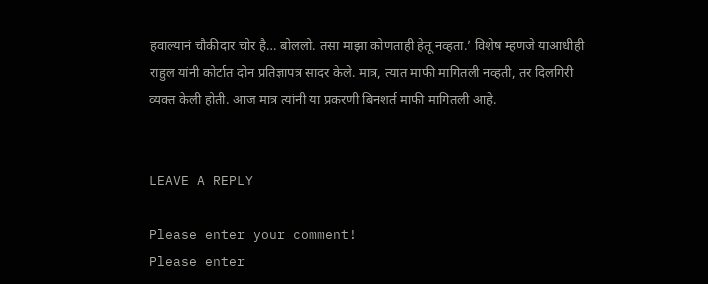हवाल्यानं चौकीदार चोर है… बोललो. तसा माझा कोणताही हेतू नव्हता.’ विशेष म्हणजे याआधीही राहुल यांनी कोर्टात दोन प्रतिज्ञापत्र सादर केले. मात्र, त्यात माफी मागितली नव्हती, तर दिलगिरी व्यक्त केली होती. आज मात्र त्यांनी या प्रकरणी बिनशर्त माफी मागितली आहे.


LEAVE A REPLY

Please enter your comment!
Please enter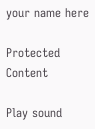your name here

Protected Content

Play sound